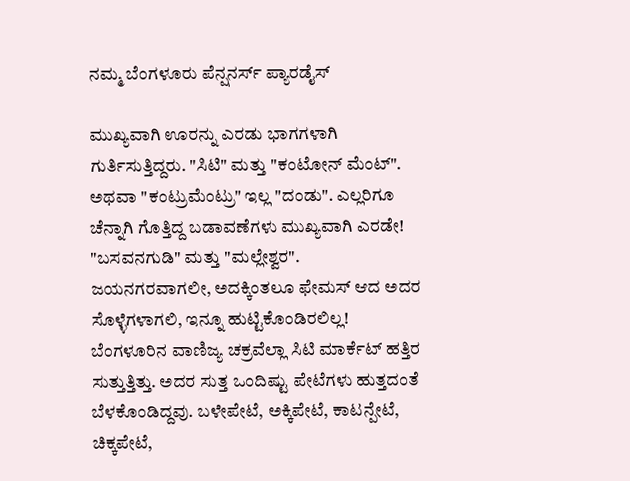ನಮ್ಮ ಬೆಂಗಳೂರು ಪೆನ್ಷನರ್ಸ್ ಪ್ಯಾರಡೈಸ್

ಮುಖ್ಯವಾಗಿ ಊರನ್ನು ಎರಡು ಭಾಗಗಳಾಗಿ ಗುರ್ತಿಸುತ್ತಿದ್ದರು. "ಸಿಟಿ" ಮತ್ತು "ಕಂಟೋನ್ ಮೆಂಟ್". ಅಥವಾ "ಕಂಟ್ರುಮೆಂಟ್ರು" ಇಲ್ಲ "ದಂಡು". ಎಲ್ಲರಿಗೂ ಚೆನ್ನಾಗಿ ಗೊತ್ತಿದ್ದ ಬಡಾವಣೆಗಳು ಮುಖ್ಯವಾಗಿ ಎರಡೇ! "ಬಸವನಗುಡಿ" ಮತ್ತು "ಮಲ್ಲೇಶ್ವರ".
ಜಯನಗರವಾಗಲೀ, ಅದಕ್ಕಿಂತಲೂ ಫೇಮಸ್ ಆದ ಅದರ ಸೊಳ್ಳೆಗಳಾಗಲಿ, ಇನ್ನೂ ಹುಟ್ಟಿಕೊಂಡಿರಲಿಲ್ಲ!
ಬೆಂಗಳೂರಿನ ವಾಣಿಜ್ಯ ಚಕ್ರವೆಲ್ಲಾ ಸಿಟಿ ಮಾರ್ಕೆಟ್ ಹತ್ತಿರ ಸುತ್ತುತ್ತಿತ್ತು. ಅದರ ಸುತ್ತ ಒಂದಿಷ್ಟು ಪೇಟೆಗಳು ಹುತ್ತದಂತೆ ಬೆಳಕೊಂಡಿದ್ದವು. ಬಳೇಪೇಟೆ, ಅಕ್ಕಿಪೇಟೆ, ಕಾಟನ್ಪೇಟೆ, ಚಿಕ್ಕಪೇಟೆ,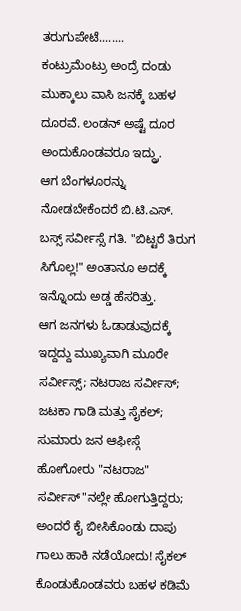ತರುಗುಪೇಟೆ........
ಕಂಟ್ರುಮೆಂಟ್ರು ಅಂದ್ರೆ ದಂಡು ಮುಕ್ಕಾಲು ವಾಸಿ ಜನಕ್ಕೆ ಬಹಳ ದೂರವೆ. ಲಂಡನ್ ಅಷ್ಟೆ ದೂರ ಅಂದುಕೊಂಡವರೂ ಇದ್ದ್ರು.
ಆಗ ಬೆಂಗಳೂರನ್ನು ನೋಡಬೇಕೆಂದರೆ ಬಿ.ಟಿ.ಎಸ್. ಬಸ್ಸ್ ಸರ್ವೀಸ್ಸೆ ಗತಿ. "ಬಿಟ್ಟರೆ ತಿರುಗ ಸಿಗೊಲ್ಲ!" ಅಂತಾನೂ ಅದಕ್ಕೆ ಇನ್ನೊಂದು ಅಡ್ಡ ಹೆಸರಿತ್ತು.
ಆಗ ಜನಗಳು ಓಡಾಡುವುದಕ್ಕೆ ಇದ್ದದ್ದು ಮುಖ್ಯವಾಗಿ ಮೂರೇ ಸರ್ವೀಸ್ಸ್; ನಟರಾಜ ಸರ್ವೀಸ್; ಜಟಕಾ ಗಾಡಿ ಮತ್ತು ಸೈಕಲ್; ಸುಮಾರು ಜನ ಆಫೀಸ್ಗೆ ಹೋಗೋರು "ನಟರಾಜ" ಸರ್ವೀಸ್"ನಲ್ಲೇ ಹೋಗುತ್ತಿದ್ದರು; ಅಂದರೆ ಕೈ ಬೀಸಿಕೊಂಡು ದಾಪು ಗಾಲು ಹಾಕಿ ನಡೆಯೋದು! ಸೈಕಲ್ ಕೊಂಡುಕೊಂಡವರು ಬಹಳ ಕಡಿಮೆ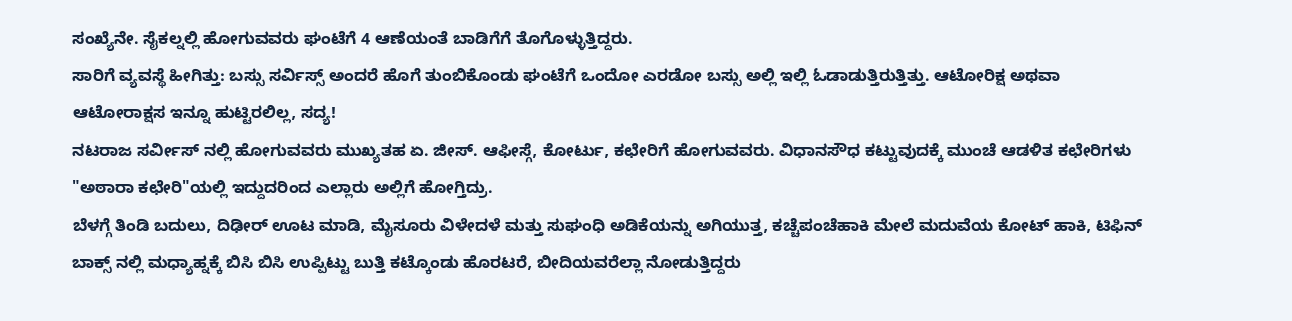ಸಂಖ್ಯೆನೇ. ಸೈಕಲ್ನಲ್ಲಿ ಹೋಗುವವರು ಘಂಟೆಗೆ 4 ಆಣೆಯಂತೆ ಬಾಡಿಗೆಗೆ ತೊಗೊಳ್ಳುತ್ತಿದ್ದರು.
ಸಾರಿಗೆ ವ್ಯವಸ್ಥೆ ಹೀಗಿತ್ತು: ಬಸ್ಸು ಸರ್ವಿಸ್ಸ್ ಅಂದರೆ ಹೊಗೆ ತುಂಬಿಕೊಂಡು ಘಂಟೆಗೆ ಒಂದೋ ಎರಡೋ ಬಸ್ಸು ಅಲ್ಲಿ ಇಲ್ಲಿ ಓಡಾಡುತ್ತಿರುತ್ತಿತ್ತು. ಆಟೋರಿಕ್ಷ ಅಥವಾ ಆಟೋರಾಕ್ಷಸ ಇನ್ನೂ ಹುಟ್ಟಿರಲಿಲ್ಲ, ಸದ್ಯ!
ನಟರಾಜ ಸರ್ವೀಸ್ ನಲ್ಲಿ ಹೋಗುವವರು ಮುಖ್ಯತಹ ಏ. ಜೀಸ್. ಆಫೀಸ್ಗೆ, ಕೋರ್ಟು, ಕಛೇರಿಗೆ ಹೋಗುವವರು. ವಿಧಾನಸೌಧ ಕಟ್ಟುವುದಕ್ಕೆ ಮುಂಚೆ ಆಡಳಿತ ಕಛೇರಿಗಳು "ಅಠಾರಾ ಕಛೇರಿ"ಯಲ್ಲಿ ಇದ್ದುದರಿಂದ ಎಲ್ಲಾರು ಅಲ್ಲಿಗೆ ಹೋಗ್ತಿದ್ರು.
ಬೆಳಗ್ಗೆ ತಿಂಡಿ ಬದುಲು, ದಿಢೀರ್ ಊಟ ಮಾಡಿ, ಮೈಸೂರು ವಿಳೇದಳೆ ಮತ್ತು ಸುಘಂಧಿ ಅಡಿಕೆಯನ್ನು ಅಗಿಯುತ್ತ, ಕಚ್ಚೆಪಂಚೆಹಾಕಿ ಮೇಲೆ ಮದುವೆಯ ಕೋಟ್ ಹಾಕಿ, ಟಿಫಿನ್ ಬಾಕ್ಸ್ ನಲ್ಲಿ ಮಧ್ಯಾಹ್ನಕ್ಕೆ ಬಿಸಿ ಬಿಸಿ ಉಪ್ಪಿಟ್ಟು ಬುತ್ತಿ ಕಟ್ಕೊಂಡು ಹೊರಟರೆ, ಬೀದಿಯವರೆಲ್ಲಾ ನೋಡುತ್ತಿದ್ದರು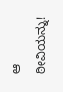ಆ ಠೀವಿಯನ್ನು!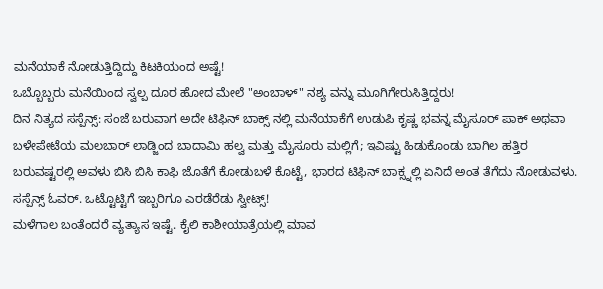ಮನೆಯಾಕೆ ನೋಡುತ್ತಿದ್ದಿದ್ದು ಕಿಟಕಿಯಂದ ಅಷ್ಟೆ!
ಒಬ್ಬೊಬ್ಬರು ಮನೆಯಿಂದ ಸ್ವಲ್ಪ ದೂರ ಹೋದ ಮೇಲೆ "ಅಂಬಾಳ್" ನಶ್ಯ ವನ್ನು ಮೂಗಿಗೇರುಸಿತ್ತಿದ್ದರು!
ದಿನ ನಿತ್ಯದ ಸಸ್ಪೆನ್ಸ್: ಸಂಜೆ ಬರುವಾಗ ಅದೇ ಟಿಫಿನ್ ಬಾಕ್ಸ್ ನಲ್ಲಿ ಮನೆಯಾಕೆಗೆ ಉಡುಪಿ ಕೃಷ್ಣ ಭವನ್ನ ಮೈಸೂರ್ ಪಾಕ್ ಅಥವಾ ಬಳೇಪೇಟೆಯ ಮಲಬಾರ್ ಲಾಡ್ಜಿಂದ ಬಾದಾಮಿ ಹಲ್ವ ಮತ್ತು ಮೈಸೂರು ಮಲ್ಲಿಗೆ; ಇವಿಷ್ಟು ಹಿಡುಕೊಂಡು ಬಾಗಿಲ ಹತ್ತಿರ ಬರುವಷ್ಟರಲ್ಲಿ ಅವಳು ಬಿಸಿ ಬಿಸಿ ಕಾಫಿ ಜೊತೆಗೆ ಕೋಡುಬಳೆ ಕೊಟ್ಟೆ, ಭಾರದ ಟಿಫಿನ್ ಬಾಕ್ಸ್ನಲ್ಲಿ ಏನಿದೆ ಅಂತ ತೆಗೆದು ನೋಡುವಳು. ಸಸ್ಪೆನ್ಸ್ ಓವರ್. ಒಟ್ಟೊಟ್ಟಿಗೆ ಇಬ್ಬರಿಗೂ ಎರಡೆರೆಡು ಸ್ವೀಟ್ಸ್!
ಮಳೆಗಾಲ ಬಂತೆಂದರೆ ವ್ಯತ್ಯಾಸ ಇಷ್ಟೆ. ಕೈಲಿ ಕಾಶೀಯಾತ್ರೆಯಲ್ಲಿ ಮಾವ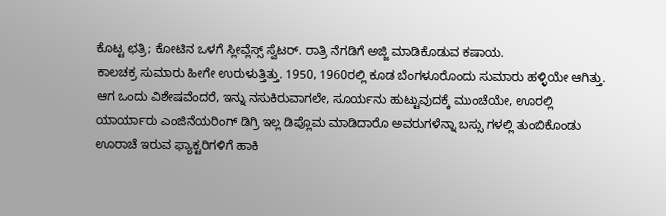ಕೊಟ್ಟ ಛತ್ರಿ; ಕೋಟಿನ ಒಳಗೆ ಸ್ಲೀವ್ಲೆಸ್ಸ್ ಸ್ವೆಟರ್. ರಾತ್ರಿ ನೆಗಡಿಗೆ ಅಜ್ಜಿ ಮಾಡಿಕೊಡುವ ಕಷಾಯ.
ಕಾಲಚಕ್ರ ಸುಮಾರು ಹೀಗೇ ಉರುಳುತ್ತಿತ್ತು. 1950, 1960ರಲ್ಲಿ ಕೂಡ ಬೆಂಗಳೂರೊಂದು ಸುಮಾರು ಹಳ್ಳಿಯೇ ಆಗಿತ್ತು.
ಆಗ ಒಂದು ವಿಶೇಷವೆಂದರೆ, ಇನ್ನು ನಸುಕಿರುವಾಗಲೇ, ಸೂರ್ಯನು ಹುಟ್ಟುವುದಕ್ಕೆ ಮುಂಚೆಯೇ, ಊರಲ್ಲಿ ಯಾರ್ಯಾರು ಎಂಜಿನೆಯರಿಂಗ್ ಡಿಗ್ರಿ ಇಲ್ಲ ಡಿಪ್ಲೊಮ ಮಾಡಿದಾರೊ ಅವರುಗಳೆನ್ನಾ ಬಸ್ಸು ಗಳಲ್ಲಿ ತುಂಬಿಕೊಂಡು ಊರಾಚೆ ಇರುವ ಫ್ಯಾಕ್ಟರಿಗಳಿಗೆ ಹಾಕಿ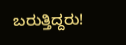ಬರುತ್ತಿದ್ದರು!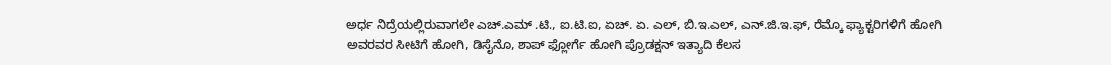ಅರ್ಧ ನಿದ್ರೆಯಲ್ಲಿರುವಾಗಲೇ ಎಚ್.ಎಮ್ .ಟಿ., ಐ.ಟಿ.ಐ, ಏಚ್. ಏ. ಎಲ್, ಬಿ.ಇ.ಎಲ್, ಎನ್.ಜಿ.ಇ.ಫ್, ರೆಮ್ಕೊ ಫ್ಯಾಕ್ಟರಿಗಳಿಗೆ ಹೋಗಿ ಅವರವರ ಸೀಟಿಗೆ ಹೋಗಿ, ಡಿಸೈನೊ, ಶಾಪ್ ಫ್ಲೋರ್ಗೆ ಹೋಗಿ ಪ್ರೊಡಕ್ಷನ್ ಇತ್ಯಾದಿ ಕೆಲಸ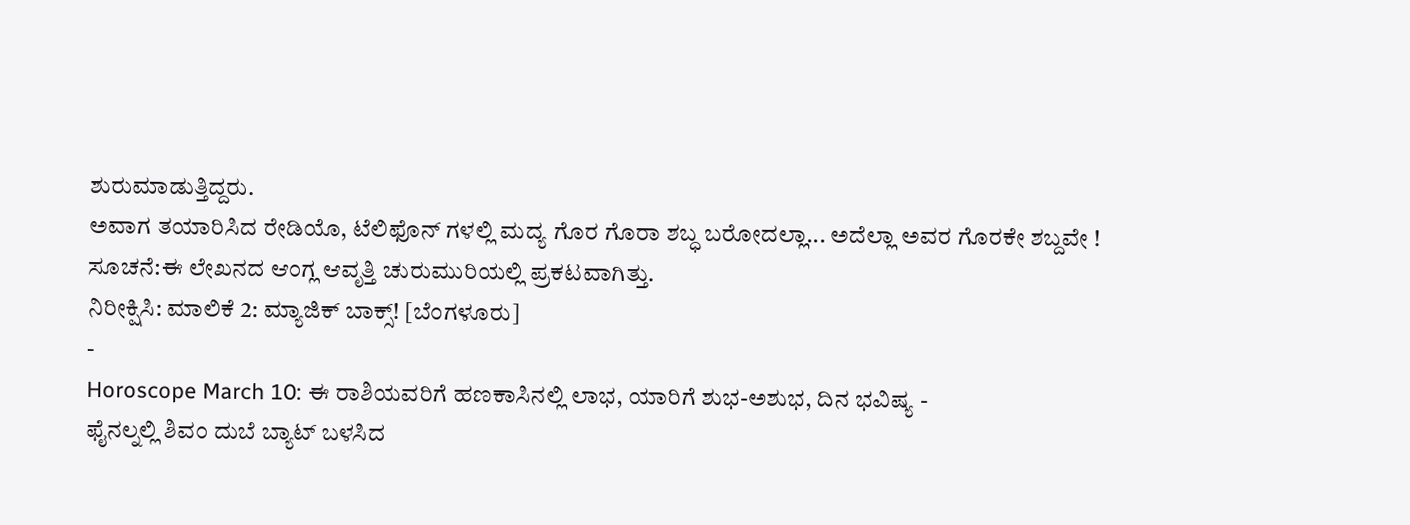ಶುರುಮಾಡುತ್ತಿದ್ದರು.
ಅವಾಗ ತಯಾರಿಸಿದ ರೇಡಿಯೊ, ಟೆಲಿಫೊನ್ ಗಳಲ್ಲಿ ಮದ್ಯ ಗೊರ ಗೊರಾ ಶಬ್ಧ ಬರೋದಲ್ಲಾ... ಅದೆಲ್ಲಾ ಅವರ ಗೊರಕೇ ಶಬ್ದವೇ !
ಸೂಚನೆ:ಈ ಲೇಖನದ ಆಂಗ್ಲ ಆವೃತ್ತಿ ಚುರುಮುರಿಯಲ್ಲಿ ಪ್ರಕಟವಾಗಿತ್ತು.
ನಿರೀಕ್ಷಿಸಿ: ಮಾಲಿಕೆ 2: ಮ್ಯಾಜಿಕ್ ಬಾಕ್ಸ್! [ಬೆಂಗಳೂರು]
-
Horoscope March 10: ಈ ರಾಶಿಯವರಿಗೆ ಹಣಕಾಸಿನಲ್ಲಿ ಲಾಭ, ಯಾರಿಗೆ ಶುಭ-ಅಶುಭ, ದಿನ ಭವಿಷ್ಯ -
ಫೈನಲ್ನಲ್ಲಿ ಶಿವಂ ದುಬೆ ಬ್ಯಾಟ್ ಬಳಸಿದ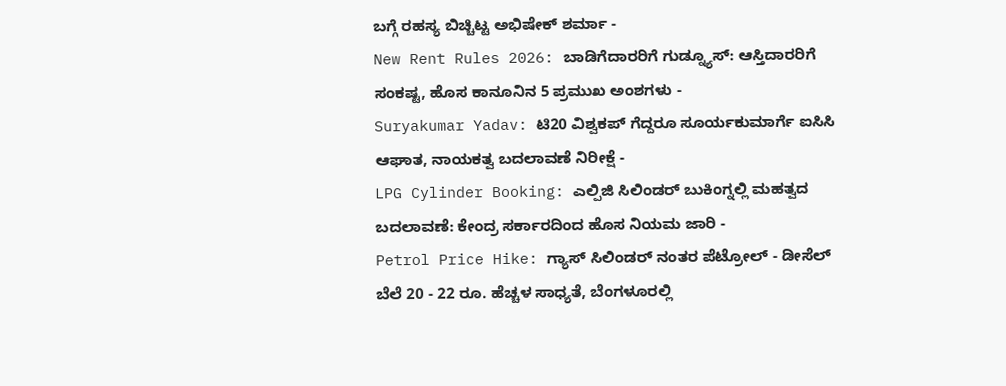ಬಗ್ಗೆ ರಹಸ್ಯ ಬಿಚ್ಚಿಟ್ಟ ಅಭಿಷೇಕ್ ಶರ್ಮಾ -
New Rent Rules 2026: ಬಾಡಿಗೆದಾರರಿಗೆ ಗುಡ್ನ್ಯೂಸ್: ಆಸ್ತಿದಾರರಿಗೆ ಸಂಕಷ್ಟ, ಹೊಸ ಕಾನೂನಿನ 5 ಪ್ರಮುಖ ಅಂಶಗಳು -
Suryakumar Yadav: ಟಿ20 ವಿಶ್ವಕಪ್ ಗೆದ್ದರೂ ಸೂರ್ಯಕುಮಾರ್ಗೆ ಐಸಿಸಿ ಆಘಾತ, ನಾಯಕತ್ವ ಬದಲಾವಣೆ ನಿರೀಕ್ಷೆ -
LPG Cylinder Booking: ಎಲ್ಪಿಜಿ ಸಿಲಿಂಡರ್ ಬುಕಿಂಗ್ನಲ್ಲಿ ಮಹತ್ವದ ಬದಲಾವಣೆ: ಕೇಂದ್ರ ಸರ್ಕಾರದಿಂದ ಹೊಸ ನಿಯಮ ಜಾರಿ -
Petrol Price Hike: ಗ್ಯಾಸ್ ಸಿಲಿಂಡರ್ ನಂತರ ಪೆಟ್ರೋಲ್ - ಡೀಸೆಲ್ ಬೆಲೆ 20 - 22 ರೂ. ಹೆಚ್ಚಳ ಸಾಧ್ಯತೆ, ಬೆಂಗಳೂರಲ್ಲಿ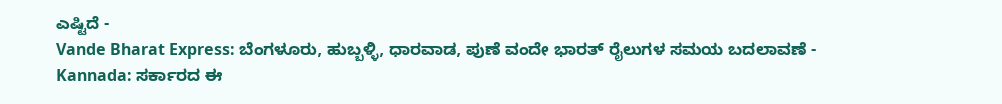ಎಷ್ಟಿದೆ -
Vande Bharat Express: ಬೆಂಗಳೂರು, ಹುಬ್ಬಳ್ಳಿ, ಧಾರವಾಡ, ಪುಣೆ ವಂದೇ ಭಾರತ್ ರೈಲುಗಳ ಸಮಯ ಬದಲಾವಣೆ -
Kannada: ಸರ್ಕಾರದ ಈ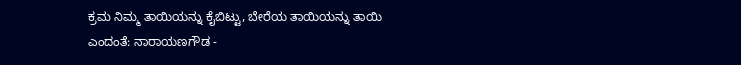ಕ್ರಮ ನಿಮ್ಮ ತಾಯಿಯನ್ನು ಕೈಬಿಟ್ಟು, ಬೇರೆಯ ತಾಯಿಯನ್ನು ತಾಯಿ ಎಂದಂತೆ: ನಾರಾಯಣಗೌಡ -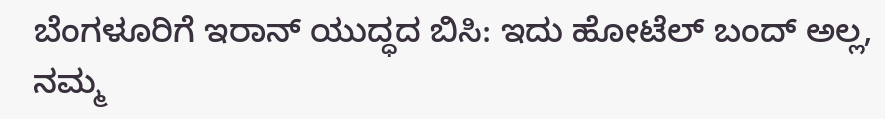ಬೆಂಗಳೂರಿಗೆ ಇರಾನ್ ಯುದ್ಧದ ಬಿಸಿ: ಇದು ಹೋಟೆಲ್ ಬಂದ್ ಅಲ್ಲ, ನಮ್ಮ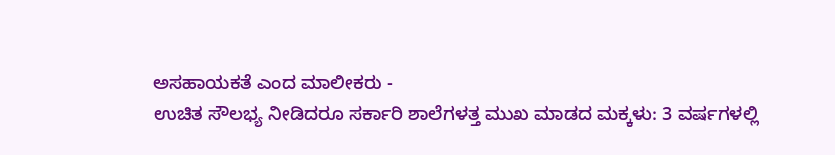ಅಸಹಾಯಕತೆ ಎಂದ ಮಾಲೀಕರು -
ಉಚಿತ ಸೌಲಭ್ಯ ನೀಡಿದರೂ ಸರ್ಕಾರಿ ಶಾಲೆಗಳತ್ತ ಮುಖ ಮಾಡದ ಮಕ್ಕಳು: 3 ವರ್ಷಗಳಲ್ಲಿ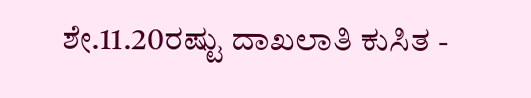ಶೇ.11.20ರಷ್ಟು ದಾಖಲಾತಿ ಕುಸಿತ -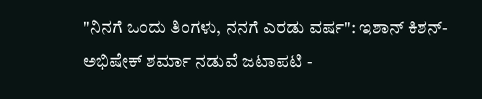"ನಿನಗೆ ಒಂದು ತಿಂಗಳು, ನನಗೆ ಎರಡು ವರ್ಷ": ಇಶಾನ್ ಕಿಶನ್-ಅಭಿಷೇಕ್ ಶರ್ಮಾ ನಡುವೆ ಜಟಾಪಟಿ -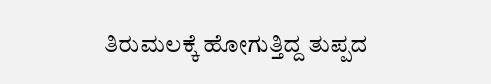ತಿರುಮಲಕ್ಕೆ ಹೋಗುತ್ತಿದ್ದ ತುಪ್ಪದ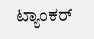ಟ್ಯಾಂಕರ್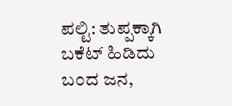ಪಲ್ಟಿ: ತುಪ್ಪಕ್ಕಾಗಿ ಬಕೆಟ್ ಹಿಡಿದು ಬಂದ ಜನ,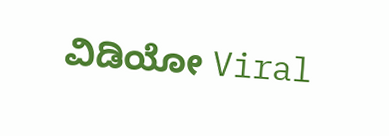ವಿಡಿಯೋ Viral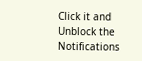Click it and Unblock the Notifications